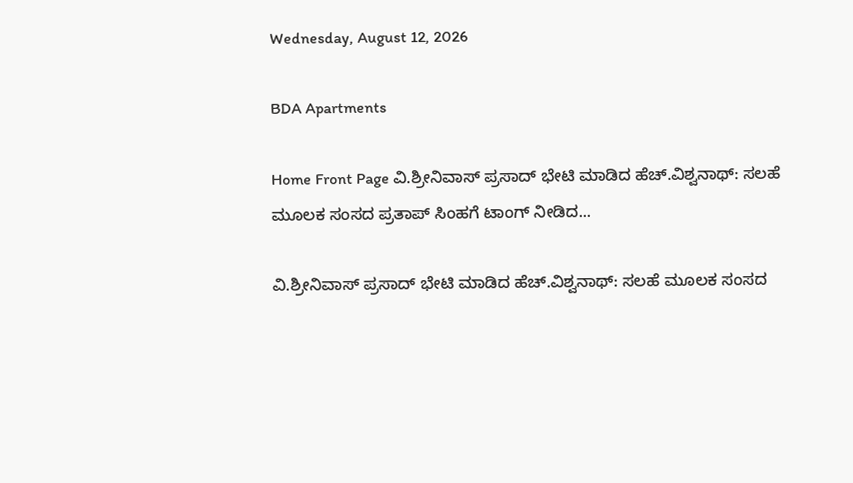Wednesday, August 12, 2026

BDA Apartments

Home Front Page ವಿ.ಶ್ರೀನಿವಾಸ್ ಪ್ರಸಾದ್ ಭೇಟಿ ಮಾಡಿದ ಹೆಚ್.ವಿಶ್ವನಾಥ್: ಸಲಹೆ ಮೂಲಕ ಸಂಸದ ಪ್ರತಾಪ್ ಸಿಂಹಗೆ ಟಾಂಗ್ ನೀಡಿದ...

ವಿ.ಶ್ರೀನಿವಾಸ್ ಪ್ರಸಾದ್ ಭೇಟಿ ಮಾಡಿದ ಹೆಚ್.ವಿಶ್ವನಾಥ್: ಸಲಹೆ ಮೂಲಕ ಸಂಸದ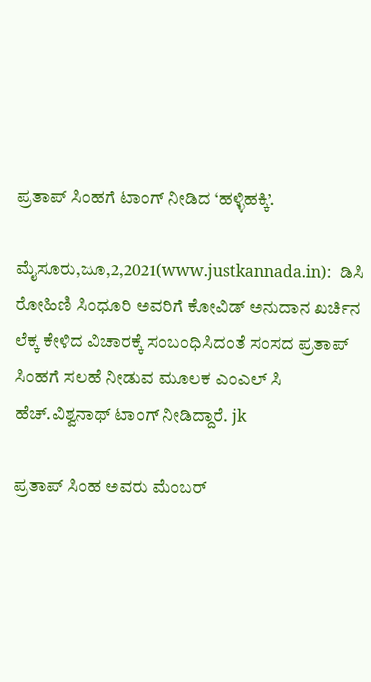ಪ್ರತಾಪ್ ಸಿಂಹಗೆ ಟಾಂಗ್ ನೀಡಿದ ‘ಹಳ್ಳಿಹಕ್ಕಿ’.

ಮೈಸೂರು,ಜೂ,2,2021(www.justkannada.in):  ಡಿಸಿ ರೋಹಿಣಿ ಸಿಂಧೂರಿ ಅವರಿಗೆ ಕೋವಿಡ್ ಅನುದಾನ ಖರ್ಚಿನ ಲೆಕ್ಕ ಕೇಳಿದ ವಿಚಾರಕ್ಕೆ ಸಂಬಂಧಿಸಿದಂತೆ ಸಂಸದ ಪ್ರತಾಪ್ ಸಿಂಹಗೆ ಸಲಹೆ ನೀಡುವ ಮೂಲಕ ಎಂಎಲ್ ಸಿ ಹೆಚ್.ವಿಶ್ವನಾಥ್ ಟಾಂಗ್ ನೀಡಿದ್ದಾರೆ. jk

ಪ್ರತಾಪ್ ಸಿಂಹ ಅವರು ಮೆಂಬರ್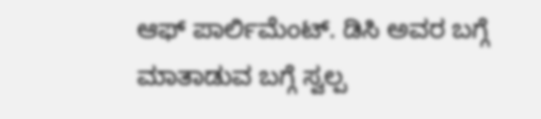ಆಫ್ ಪಾರ್ಲಿಮೆಂಟ್. ಡಿಸಿ ಅವರ ಬಗ್ಗೆ ಮಾತಾಡುವ ಬಗ್ಗೆ ಸ್ವಲ್ಪ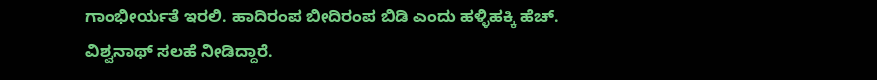ಗಾಂಭೀರ್ಯತೆ ಇರಲಿ. ಹಾದಿರಂಪ ಬೀದಿರಂಪ ಬಿಡಿ ಎಂದು ಹಳ್ಳಿಹಕ್ಕಿ ಹೆಚ್. ವಿಶ್ವನಾಥ್ ಸಲಹೆ ನೀಡಿದ್ದಾರೆ.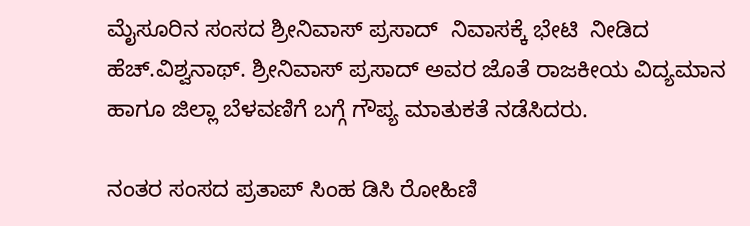ಮೈಸೂರಿನ ಸಂಸದ ಶ್ರೀನಿವಾಸ್ ಪ್ರಸಾದ್  ನಿವಾಸಕ್ಕೆ ಭೇಟಿ  ನೀಡಿದ ಹೆಚ್.ವಿಶ್ವನಾಥ್. ಶ್ರೀನಿವಾಸ್ ಪ್ರಸಾದ್ ಅವರ ಜೊತೆ ರಾಜಕೀಯ ವಿದ್ಯಮಾನ ಹಾಗೂ ಜಿಲ್ಲಾ ಬೆಳವಣಿಗೆ ಬಗ್ಗೆ ಗೌಪ್ಯ ಮಾತುಕತೆ ನಡೆಸಿದರು.

ನಂತರ ಸಂಸದ ಪ್ರತಾಪ್ ಸಿಂಹ ಡಿಸಿ ರೋಹಿಣಿ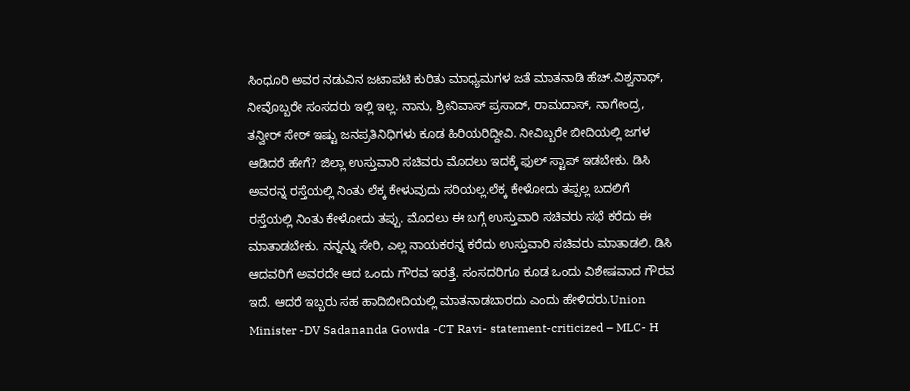ಸಿಂಧೂರಿ ಅವರ ನಡುವಿನ ಜಟಾಪಟಿ ಕುರಿತು ಮಾಧ್ಯಮಗಳ ಜತೆ ಮಾತನಾಡಿ ಹೆಚ್.ವಿಶ್ವನಾಥ್, ನೀವೊಬ್ಬರೇ ಸಂಸದರು ಇಲ್ಲಿ ಇಲ್ಲ. ನಾನು, ಶ್ರೀನಿವಾಸ್ ಪ್ರಸಾದ್, ರಾಮದಾಸ್, ನಾಗೇಂದ್ರ, ತನ್ವೀರ್ ಸೇಠ್ ಇಷ್ಟು ಜನಪ್ರತಿನಿಧಿಗಳು ಕೂಡ ಹಿರಿಯರಿದ್ದೀವಿ‌. ನೀವಿಬ್ಬರೇ ಬೀದಿಯಲ್ಲಿ ಜಗಳ ಆಡಿದರೆ ಹೇಗೆ? ಜಿಲ್ಲಾ ಉಸ್ತುವಾರಿ ಸಚಿವರು ಮೊದಲು ಇದಕ್ಕೆ ಫುಲ್ ಸ್ಟಾಪ್ ಇಡಬೇಕು. ಡಿಸಿ ಅವರನ್ನ ರಸ್ತೆಯಲ್ಲಿ ನಿಂತು ಲೆಕ್ಕ ಕೇಳುವುದು ಸರಿಯಲ್ಲ.ಲೆಕ್ಕ ಕೇಳೋದು ತಪ್ಪಲ್ಲ ಬದಲಿಗೆ ರಸ್ತೆಯಲ್ಲಿ ನಿಂತು ಕೇಳೋದು ತಪ್ಪು. ಮೊದಲು ಈ ಬಗ್ಗೆ ಉಸ್ತುವಾರಿ ಸಚಿವರು ಸಭೆ ಕರೆದು ಈ‌ ಮಾತಾಡಬೇಕು. ನನ್ನನ್ನು ಸೇರಿ, ಎಲ್ಲ ನಾಯಕರನ್ನ ಕರೆದು ಉಸ್ತುವಾರಿ ಸಚಿವರು ಮಾತಾಡಲಿ. ಡಿಸಿ ಆದವರಿಗೆ ಅವರದೇ ಆದ ಒಂದು ಗೌರವ ಇರತ್ತೆ. ಸಂಸದರಿಗೂ ಕೂಡ ಒಂದು ವಿಶೇಷವಾದ ಗೌರವ ಇದೆ. ಆದರೆ ಇಬ್ಬರು ಸಹ ಹಾದಿಬೀದಿಯಲ್ಲಿ ಮಾತನಾಡಬಾರದು ಎಂದು ಹೇಳಿದರು.Union Minister -DV Sadananda Gowda -CT Ravi- statement-criticized – MLC- H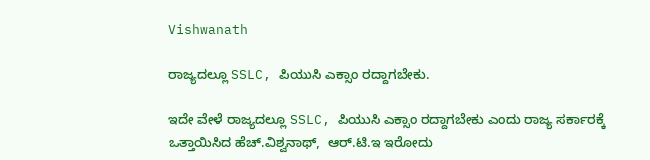Vishwanath

ರಾಜ್ಯದಲ್ಲೂ SSLC, ಪಿಯುಸಿ ಎಕ್ಸಾಂ ರದ್ದಾಗಬೇಕು.

ಇದೇ ವೇಳೆ ರಾಜ್ಯದಲ್ಲೂ SSLC, ಪಿಯುಸಿ ಎಕ್ಸಾಂ ರದ್ದಾಗಬೇಕು ಎಂದು ರಾಜ್ಯ ಸರ್ಕಾರಕ್ಕೆ ಒತ್ತಾಯಿಸಿದ ಹೆಚ್.ವಿಶ್ವನಾಥ್,  ಆರ್.ಟಿ.ಇ ಇರೋದು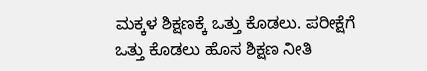ಮಕ್ಕಳ‌ ಶಿಕ್ಷಣಕ್ಕೆ ಒತ್ತು ಕೊಡಲು. ಪರೀಕ್ಷೆಗೆ ಒತ್ತು ಕೊಡಲು ಹೊಸ ಶಿಕ್ಷಣ ನೀತಿ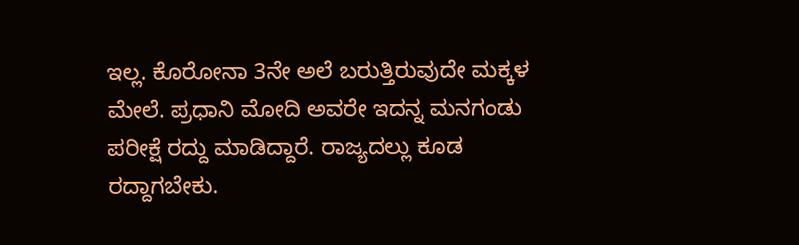ಇಲ್ಲ. ಕೊರೋನಾ 3ನೇ ಅಲೆ ಬರುತ್ತಿರುವುದೇ ಮಕ್ಕಳ‌ ಮೇಲೆ. ಪ್ರಧಾನಿ ಮೋದಿ ಅವರೇ ಇದನ್ನ ಮನಗಂಡು ಪರೀಕ್ಷೆ ರದ್ದು ಮಾಡಿದ್ದಾರೆ. ರಾಜ್ಯದಲ್ಲು ಕೂಡ ರದ್ದಾಗಬೇಕು.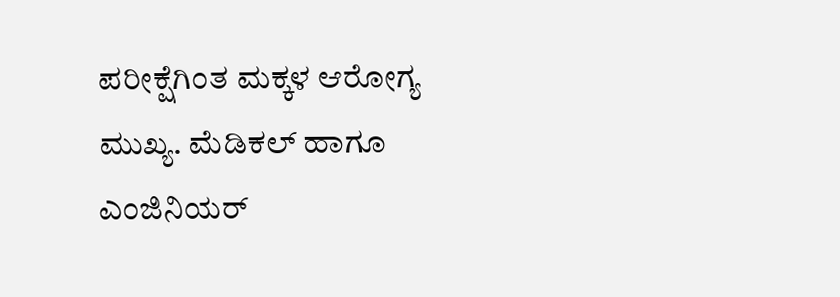ಪರೀಕ್ಷೆಗಿಂತ ಮಕ್ಕಳ ಆರೋಗ್ಯ ಮುಖ್ಯ. ಮೆಡಿಕಲ್ ಹಾಗೂ ಎಂಜಿನಿಯರ್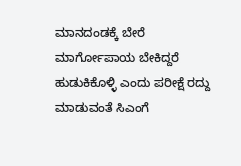ಮಾನದಂಡಕ್ಕೆ ಬೇರೆ ಮಾರ್ಗೋಪಾಯ ಬೇಕಿದ್ದರೆ‌ ಹುಡುಕಿಕೊಳ್ಳಿ ಎಂದು ಪರೀಕ್ಷೆ ರದ್ದು ಮಾಡುವಂತೆ ಸಿಎಂಗೆ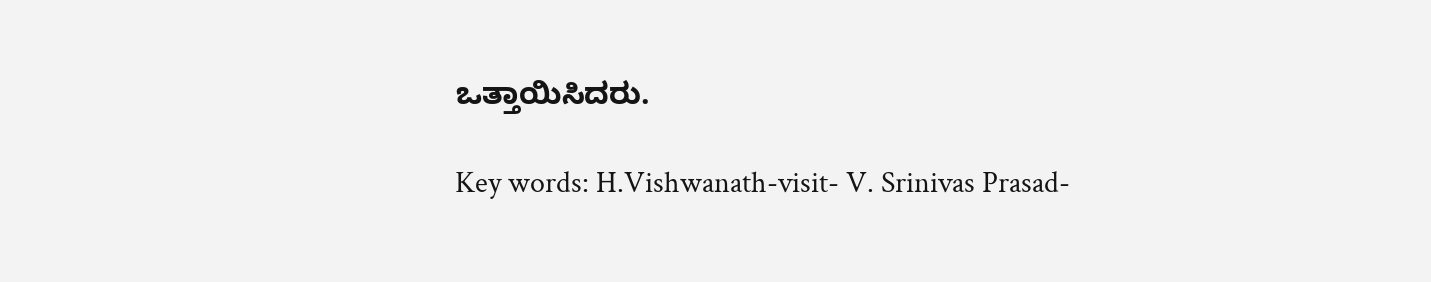ಒತ್ತಾಯಿಸಿದರು.

Key words: H.Vishwanath-visit- V. Srinivas Prasad-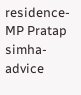residence- MP Pratap simha-advice